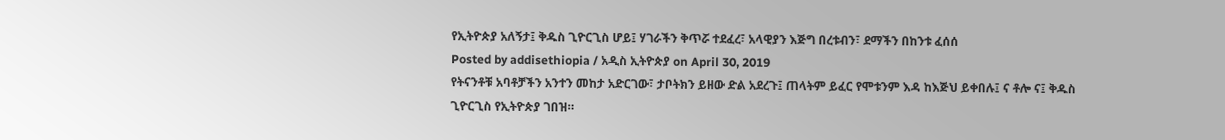የኢትዮጵያ አለኝታ፤ ቅዱስ ጊዮርጊስ ሆይ፤ ሃገራችን ቅጥሯ ተደፈረ፣ አላዊያን እጅግ በረቱብን፣ ደማችን በከንቱ ፈሰሰ
Posted by addisethiopia / አዲስ ኢትዮጵያ on April 30, 2019
የትናንቶቹ አባቶቻችን አንተን መከታ አድርገው፣ ታቦትክን ይዘው ድል አደረጉ፤ ጠላትም ይፈር የሞቱንም እዳ ከእጅህ ይቀበሉ፤ ና ቶሎ ና፤ ቅዱስ ጊዮርጊስ የኢትዮጵያ ገበዝ።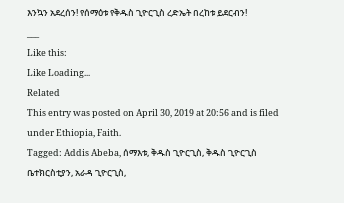እንኳን አደረሰን! የሰማዕቱ የቅዱስ ጊዮርጊስ ረድኤት በረከቱ ይደርብን!
___
Like this:
Like Loading...
Related
This entry was posted on April 30, 2019 at 20:56 and is filed under Ethiopia, Faith.
Tagged: Addis Abeba, ሰማእቱ, ቅዱስ ጊዮርጊስ, ቅዱስ ጊዮርጊስ ቤተክርስቲያን, አራዳ ጊዮርጊስ,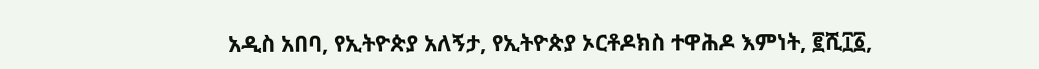አዲስ አበባ, የኢትዮጵያ አለኝታ, የኢትዮጵያ ኦርቶዶክስ ተዋሕዶ እምነት, ፪ሺ፲፩,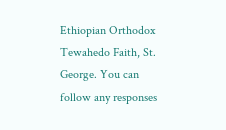Ethiopian Orthodox Tewahedo Faith, St. George. You can follow any responses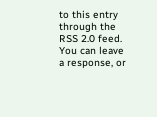to this entry through the RSS 2.0 feed.
You can leave a response, or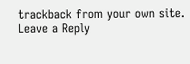trackback from your own site.
Leave a Reply